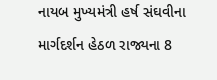નાયબ મુખ્યમંત્રી હર્ષ સંઘવીના માર્ગદર્શન હેઠળ રાજ્યના 8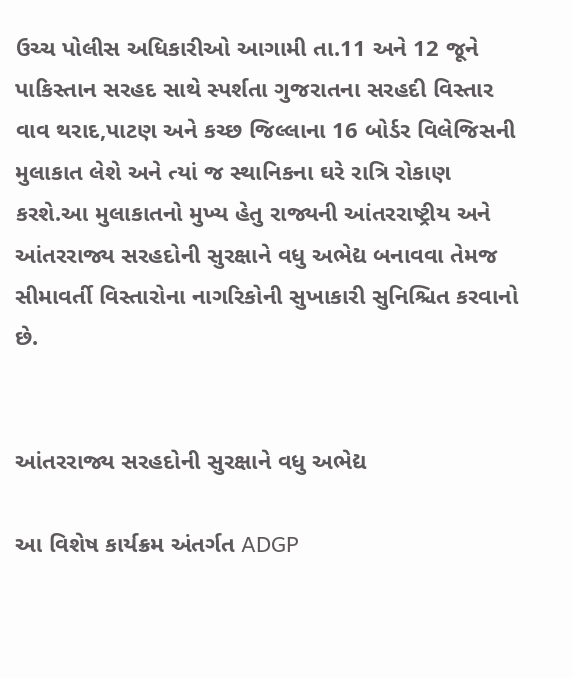ઉચ્ચ પોલીસ અધિકારીઓ આગામી તા.11 અને 12 જૂને પાકિસ્તાન સરહદ સાથે સ્પર્શતા ગુજરાતના સરહદી વિસ્તાર વાવ થરાદ,પાટણ અને કચ્છ જિલ્લાના 16 બોર્ડર વિલેજિસની મુલાકાત લેશે અને ત્યાં જ સ્થાનિકના ઘરે રાત્રિ રોકાણ કરશે.આ મુલાકાતનો મુખ્ય હેતુ રાજ્યની આંતરરાષ્ટ્રીય અને આંતરરાજ્ય સરહદોની સુરક્ષાને વધુ અભેદ્ય બનાવવા તેમજ સીમાવર્તી વિસ્તારોના નાગરિકોની સુખાકારી સુનિશ્ચિત કરવાનો છે.


આંતરરાજ્ય સરહદોની સુરક્ષાને વધુ અભેદ્ય

આ વિશેષ કાર્યક્રમ અંતર્ગત ADGP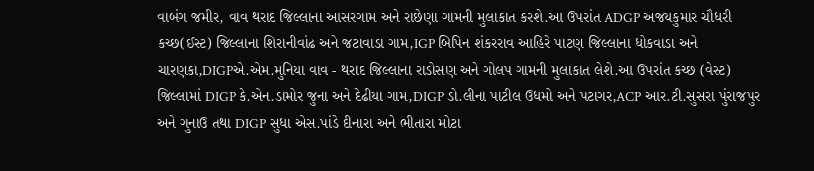વાબંગ જમીર, વાવ થરાદ જિલ્લાના આસરગામ અને રાછેણા ગામની મુલાકાત કરશે.આ ઉપરાંત ADGP અજયકુમાર ચૌધરી કચ્છ(ઈસ્ટ) જિલ્લાના શિરાનીવાંઢ અને જટાવાડા ગામ,IGP બિપિન શંકરરાવ આહિરે પાટણ જિલ્લાના ધોકવાડા અને ચારણકા,DIGPએ.એમ.મુનિયા વાવ - થરાદ જિલ્લાના રાડોસણ અને ગોલપ ગામની મુલાકાત લેશે.આ ઉપરાંત કચ્છ (વેસ્ટ) જિલ્લામાં DIGP કે.એન.ડામોર જુના અને દેઢીયા ગામ,DIGP ડો.લીના પાટીલ ઉધમો અને પટાગર,ACP આર.ટી.સુસરા પુંરાજપુર અને ગુનાઉ તથા DIGP સુધા એસ.પાંડે દીનારા અને ભીતારા મોટા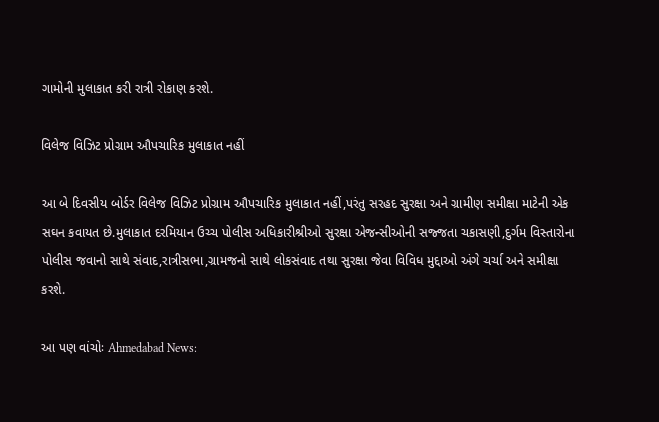ગામોની મુલાકાત કરી રાત્રી રોકાણ કરશે.

વિલેજ વિઝિટ પ્રોગ્રામ ઔપચારિક મુલાકાત નહીં

આ બે દિવસીય બોર્ડર વિલેજ વિઝિટ પ્રોગ્રામ ઔપચારિક મુલાકાત નહીં,પરંતુ સરહદ સુરક્ષા અને ગ્રામીણ સમીક્ષા માટેની એક સઘન કવાયત છે.મુલાકાત દરમિયાન ઉચ્ચ પોલીસ અધિકારીશ્રીઓ સુરક્ષા એજન્સીઓની સજ્જતા ચકાસણી,દુર્ગમ વિસ્તારોના પોલીસ જવાનો સાથે સંવાદ,રાત્રીસભા,ગ્રામજનો સાથે લોકસંવાદ તથા સુરક્ષા જેવા વિવિધ મુદ્દાઓ અંગે ચર્ચા અને સમીક્ષા કરશે.

આ પણ વાંચોઃ Ahmedabad News: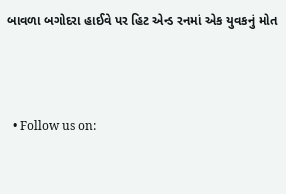બાવળા બગોદરા હાઈવે પર હિટ એન્ડ રનમાં એક યુવકનું મોત



  • Follow us on: